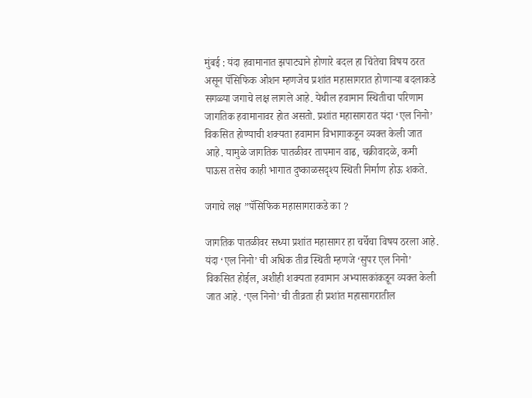मुंबई : यंदा हवामानात झपाट्याने होणारे बदल हा चिंतेचा विषय ठरत असून पॅसिफिक ओशन म्हणजेच प्रशांत महासागरात होणाऱ्या बदलाकडे सगळ्या जगाचे लक्ष लागले आहे. येथील हवामान स्थितीचा परिणाम जागतिक हवामानावर होत असतो. प्रशांत महासागरात यंदा ‘एल निनो’ विकसित होण्याची शक्यता हवामान विभागाकडून व्यक्त केली जात आहे. यामुळे जागतिक पातळीवर तापमान वाढ, चक्रीवादळे, कमी पाऊस तसेच काही भागात दुष्काळसदृश्य स्थिती निर्माण होऊ शकते.

जगाचे लक्ष ”पॅसिफिक महासागराकडे का ?

जागतिक पातळीवर सध्या प्रशांत महासागर हा चर्चेचा विषय ठरला आहे. यंदा ‘एल निनो’ ची अधिक तीव्र स्थिती म्हणजे ‘सुपर एल निनो’ विकसित होईल, अशीही शक्यता हवामान अभ्यासकांकडून व्यक्त केली जात आहे. ‘एल निनो’ ची तीव्रता ही प्रशांत महासागरातील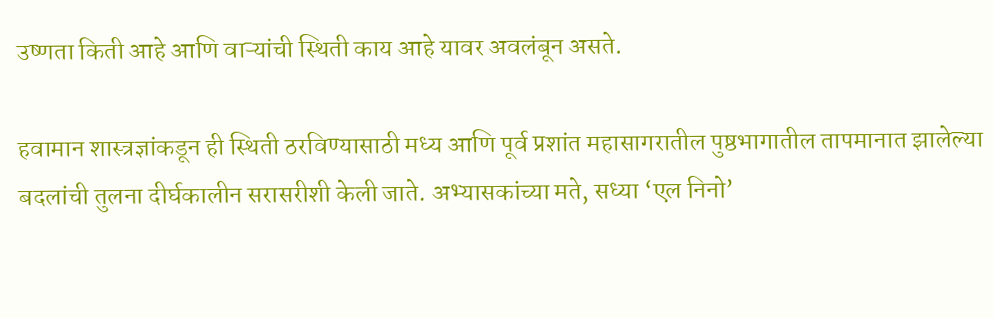उष्णता किती आहे आणि वाऱ्यांची स्थिती काय आहे यावर अवलंबून असते.

हवामान शास्त्रज्ञांकडून ही स्थिती ठरविण्यासाठी मध्य आणि पूर्व प्रशांत महासागरातील पुष्ठभागातील तापमानात झालेल्या बदलांची तुलना दीर्घकालीन सरासरीशी केली जाते. अभ्यासकांच्या मते, सध्या ‘एल निनो’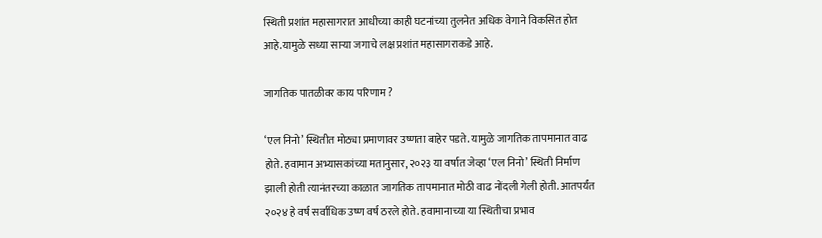स्थिती प्रशांत महासागरात आधीच्या काही घटनांच्या तुलनेत अधिक वेगाने विकसित होत आहे.यामुळे सध्या साऱ्या जगाचे लक्ष प्रशांत महासागराकडे आहे.

जागतिक पातळीवर काय परिणाम ?

‘एल निनो’ स्थितीत मोठ्या प्रमाणावर उष्णता बाहेर पडते. यामुळे जागतिक तापमानात वाढ होते. हवामान अभ्यासकांच्या मतानुसार, २०२३ या वर्षात जेव्हा ‘एल निनो’ स्थिती निर्माण झाली होती त्यानंतरच्या काळात जागतिक तापमानात मोठी वाढ नोंदली गेली होती. आतपर्यंत २०२४ हे वर्ष सर्वाधिक उष्ण वर्ष ठरले होते. हवामानाच्या या स्थितीचा प्रभाव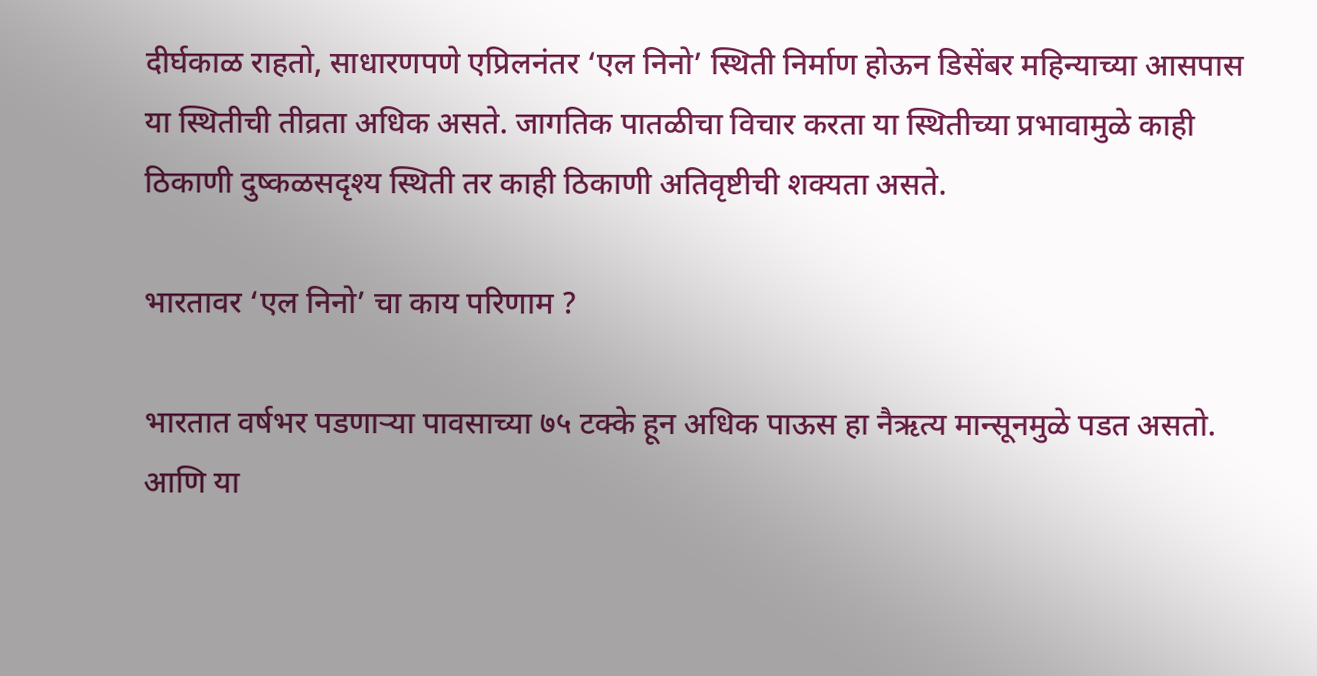दीर्घकाळ राहतो, साधारणपणे एप्रिलनंतर ‘एल निनो’ स्थिती निर्माण होऊन डिसेंबर महिन्याच्या आसपास या स्थितीची तीव्रता अधिक असते. जागतिक पातळीचा विचार करता या स्थितीच्या प्रभावामुळे काही ठिकाणी दुष्कळसदृश्य स्थिती तर काही ठिकाणी अतिवृष्टीची शक्यता असते.

भारतावर ‘एल निनो’ चा काय परिणाम ?

भारतात वर्षभर पडणाऱ्या पावसाच्या ७५ टक्के हून अधिक पाऊस हा नैऋत्य मान्सूनमुळे पडत असतो. आणि या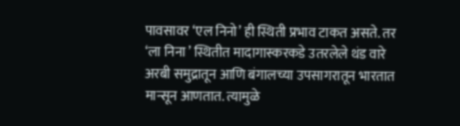पावसावर ‘एल निनो’ ही स्थिती प्रभाव टाकत असते. तर ‘ला निना ’ स्थितीत मादागास्करकडे उतरलेले थंड वारे अरबी समुद्रातून आणि बंगालच्या उपसागरातून भारतात मान्सून आणतात. त्यामुळे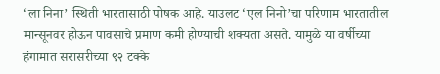‘ला निना’ स्थिती भारतासाठी पोषक आहे. याउलट ‘एल निनो’चा परिणाम भारतातील मान्सूनवर होऊन पावसाचे प्रमाण कमी होण्याची शक्यता असते. यामुळे या वर्षीच्या हंगामात सरासरीच्या ९२ टक्के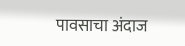पावसाचा अंदाज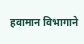हवामान विभागाने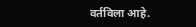वर्तविला आहे.